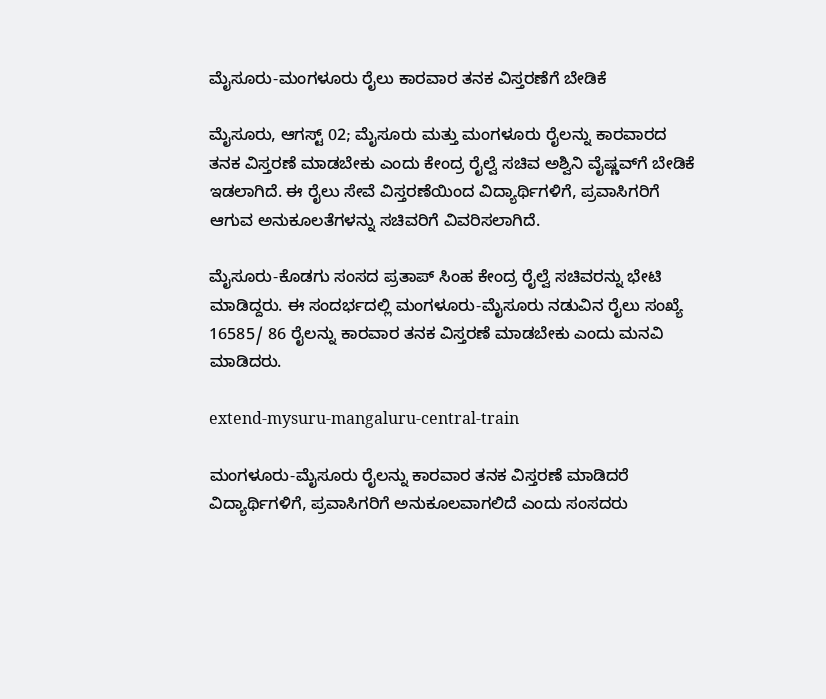ಮೈಸೂರು-ಮಂಗಳೂರು ರೈಲು ಕಾರವಾರ ತನಕ ವಿಸ್ತರಣೆಗೆ ಬೇಡಿಕೆ

ಮೈಸೂರು, ಆಗಸ್ಟ್ 02; ಮೈಸೂರು ಮತ್ತು ಮಂಗಳೂರು ರೈಲನ್ನು ಕಾರವಾರದ ತನಕ ವಿಸ್ತರಣೆ ಮಾಡಬೇಕು ಎಂದು ಕೇಂದ್ರ ರೈಲ್ವೆ ಸಚಿವ ಅಶ್ವಿನಿ ವೈಷ್ಣವ್‌ಗೆ ಬೇಡಿಕೆ ಇಡಲಾಗಿದೆ. ಈ ರೈಲು ಸೇವೆ ವಿಸ್ತರಣೆಯಿಂದ ವಿದ್ಯಾರ್ಥಿಗಳಿಗೆ, ಪ್ರವಾಸಿಗರಿಗೆ ಆಗುವ ಅನುಕೂಲತೆಗಳನ್ನು ಸಚಿವರಿಗೆ ವಿವರಿಸಲಾಗಿದೆ.

ಮೈಸೂರು-ಕೊಡಗು ಸಂಸದ ಪ್ರತಾಪ್ ಸಿಂಹ ಕೇಂದ್ರ ರೈಲ್ವೆ ಸಚಿವರನ್ನು ಭೇಟಿ ಮಾಡಿದ್ದರು. ಈ ಸಂದರ್ಭದಲ್ಲಿ ಮಂಗಳೂರು-ಮೈಸೂರು ನಡುವಿನ ರೈಲು ಸಂಖ್ಯೆ 16585/ 86 ರೈಲನ್ನು ಕಾರವಾರ ತನಕ ವಿಸ್ತರಣೆ ಮಾಡಬೇಕು ಎಂದು ಮನವಿ ಮಾಡಿದರು.

extend-mysuru-mangaluru-central-train

ಮಂಗಳೂರು-ಮೈಸೂರು ರೈಲನ್ನು ಕಾರವಾರ ತನಕ ವಿಸ್ತರಣೆ ಮಾಡಿದರೆ ವಿದ್ಯಾರ್ಥಿಗಳಿಗೆ, ಪ್ರವಾಸಿಗರಿಗೆ ಅನುಕೂಲವಾಗಲಿದೆ ಎಂದು ಸಂಸದರು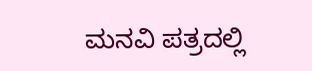ಮನವಿ ಪತ್ರದಲ್ಲಿ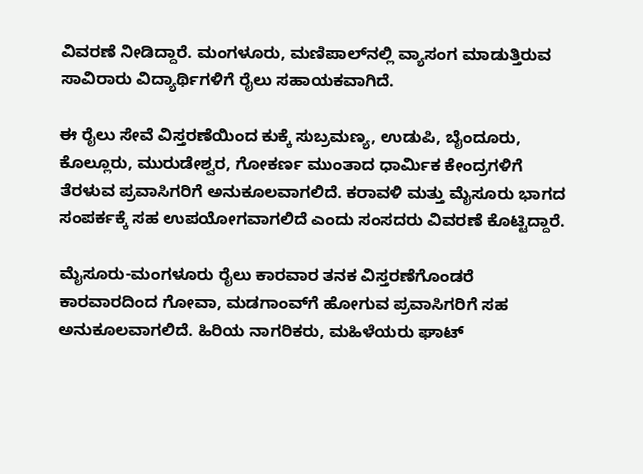ವಿವರಣೆ ನೀಡಿದ್ದಾರೆ. ಮಂಗಳೂರು, ಮಣಿಪಾಲ್‌ನಲ್ಲಿ ವ್ಯಾಸಂಗ ಮಾಡುತ್ತಿರುವ ಸಾವಿರಾರು ವಿದ್ಯಾರ್ಥಿಗಳಿಗೆ ರೈಲು ಸಹಾಯಕವಾಗಿದೆ.

ಈ ರೈಲು ಸೇವೆ ವಿಸ್ತರಣೆಯಿಂದ ಕುಕ್ಕೆ ಸುಬ್ರಮಣ್ಯ, ಉಡುಪಿ, ಬೈಂದೂರು, ಕೊಲ್ಲೂರು, ಮುರುಡೇಶ್ವರ, ಗೋಕರ್ಣ ಮುಂತಾದ ಧಾರ್ಮಿಕ ಕೇಂದ್ರಗಳಿಗೆ ತೆರಳುವ ಪ್ರವಾಸಿಗರಿಗೆ ಅನುಕೂಲವಾಗಲಿದೆ. ಕರಾವಳಿ ಮತ್ತು ಮೈಸೂರು ಭಾಗದ ಸಂಪರ್ಕಕ್ಕೆ ಸಹ ಉಪಯೋಗವಾಗಲಿದೆ ಎಂದು ಸಂಸದರು ವಿವರಣೆ ಕೊಟ್ಟಿದ್ದಾರೆ.

ಮೈಸೂರು-ಮಂಗಳೂರು ರೈಲು ಕಾರವಾರ ತನಕ ವಿಸ್ತರಣೆಗೊಂಡರೆ ಕಾರವಾರದಿಂದ ಗೋವಾ, ಮಡಗಾಂವ್‌ಗೆ ಹೋಗುವ ಪ್ರವಾಸಿಗರಿಗೆ ಸಹ ಅನುಕೂಲವಾಗಲಿದೆ. ಹಿರಿಯ ನಾಗರಿಕರು, ಮಹಿಳೆಯರು ಘಾಟ್‌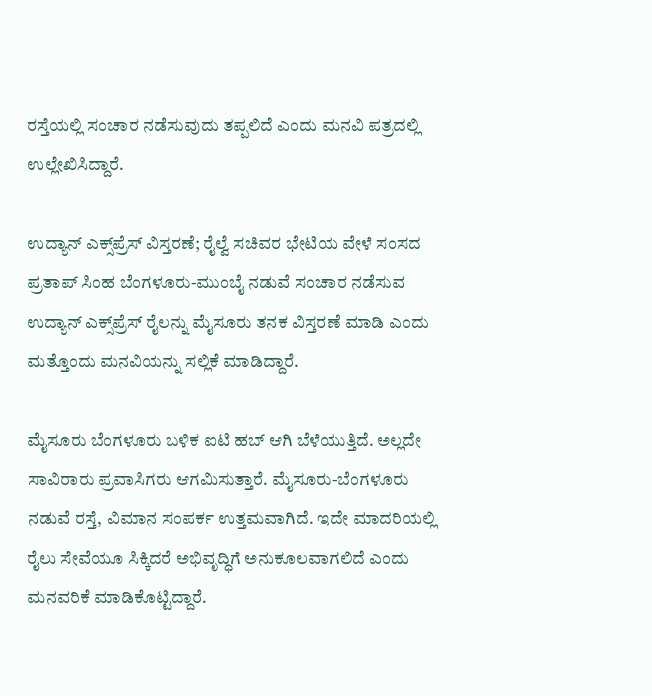ರಸ್ತೆಯಲ್ಲಿ ಸಂಚಾರ ನಡೆಸುವುದು ತಪ್ಪಲಿದೆ ಎಂದು ಮನವಿ ಪತ್ರದಲ್ಲಿ ಉಲ್ಲೇಖಿಸಿದ್ದಾರೆ.

ಉದ್ಯಾನ್ ಎಕ್ಸ್‌ಪ್ರೆಸ್ ವಿಸ್ತರಣೆ; ರೈಲ್ವೆ ಸಚಿವರ ಭೇಟಿಯ ವೇಳೆ ಸಂಸದ ಪ್ರತಾಪ್ ಸಿಂಹ ಬೆಂಗಳೂರು-ಮುಂಬೈ ನಡುವೆ ಸಂಚಾರ ನಡೆಸುವ ಉದ್ಯಾನ್ ಎಕ್ಸ್‌ಪ್ರೆಸ್ ರೈಲನ್ನು ಮೈಸೂರು ತನಕ ವಿಸ್ತರಣೆ ಮಾಡಿ ಎಂದು ಮತ್ತೊಂದು ಮನವಿಯನ್ನು ಸಲ್ಲಿಕೆ ಮಾಡಿದ್ದಾರೆ.

ಮೈಸೂರು ಬೆಂಗಳೂರು ಬಳಿಕ ಐಟಿ ಹಬ್ ಆಗಿ ಬೆಳೆಯುತ್ತಿದೆ. ಅಲ್ಲದೇ ಸಾವಿರಾರು ಪ್ರವಾಸಿಗರು ಆಗಮಿಸುತ್ತಾರೆ. ಮೈಸೂರು-ಬೆಂಗಳೂರು ನಡುವೆ ರಸ್ತೆ, ವಿಮಾನ ಸಂಪರ್ಕ ಉತ್ತಮವಾಗಿದೆ. ಇದೇ ಮಾದರಿಯಲ್ಲಿ ರೈಲು ಸೇವೆಯೂ ಸಿಕ್ಕಿದರೆ ಅಭಿವೃದ್ಧಿಗೆ ಅನುಕೂಲವಾಗಲಿದೆ ಎಂದು ಮನವರಿಕೆ ಮಾಡಿಕೊಟ್ಟಿದ್ದಾರೆ.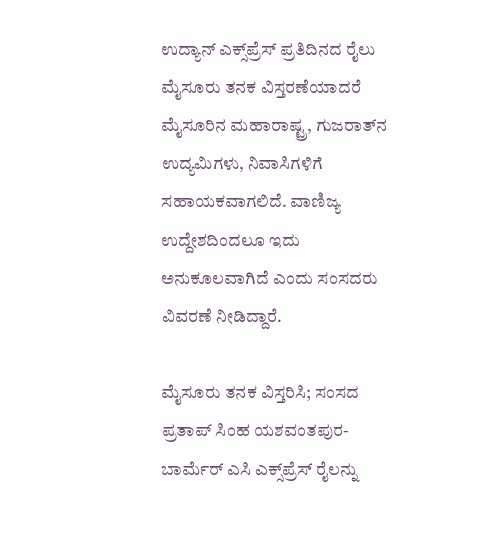ಉದ್ಯಾನ್ ಎಕ್ಸ್‌ಪ್ರೆಸ್ ಪ್ರತಿದಿನದ ರೈಲು ಮೈಸೂರು ತನಕ ವಿಸ್ತರಣೆಯಾದರೆ ಮೈಸೂರಿನ ಮಹಾರಾಷ್ಟ್ರ, ಗುಜರಾತ್‌ನ ಉದ್ಯಮಿಗಳು, ನಿವಾಸಿಗಳಿಗೆ ಸಹಾಯಕವಾಗಲಿದೆ. ವಾಣಿಜ್ಯ ಉದ್ದೇಶದಿಂದಲೂ ಇದು ಅನುಕೂಲವಾಗಿದೆ ಎಂದು ಸಂಸದರು ವಿವರಣೆ ನೀಡಿದ್ದಾರೆ.

ಮೈಸೂರು ತನಕ ವಿಸ್ತರಿಸಿ; ಸಂಸದ ಪ್ರತಾಪ್ ಸಿಂಹ ಯಶವಂತಪುರ-ಬಾರ್ಮೆರ್ ಎಸಿ ಎಕ್ಸ್‌ಪ್ರೆಸ್ ರೈಲನ್ನು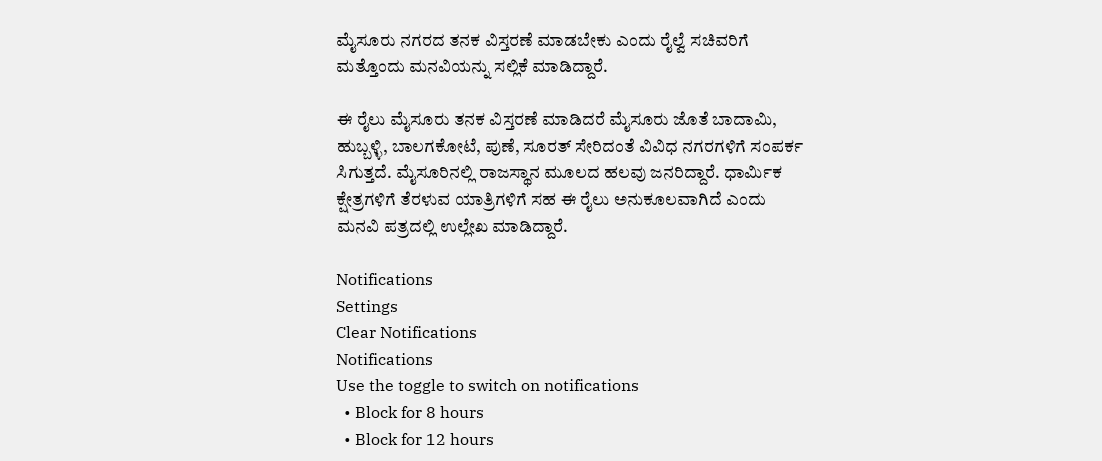ಮೈಸೂರು ನಗರದ ತನಕ ವಿಸ್ತರಣೆ ಮಾಡಬೇಕು ಎಂದು ರೈಲ್ವೆ ಸಚಿವರಿಗೆ ಮತ್ತೊಂದು ಮನವಿಯನ್ನು ಸಲ್ಲಿಕೆ ಮಾಡಿದ್ದಾರೆ.

ಈ ರೈಲು ಮೈಸೂರು ತನಕ ವಿಸ್ತರಣೆ ಮಾಡಿದರೆ ಮೈಸೂರು ಜೊತೆ ಬಾದಾಮಿ, ಹುಬ್ಬಳ್ಳಿ, ಬಾಲಗಕೋಟೆ, ಪುಣೆ, ಸೂರತ್ ಸೇರಿದಂತೆ ವಿವಿಧ ನಗರಗಳಿಗೆ ಸಂಪರ್ಕ ಸಿಗುತ್ತದೆ. ಮೈಸೂರಿನಲ್ಲಿ ರಾಜಸ್ಥಾನ ಮೂಲದ ಹಲವು ಜನರಿದ್ದಾರೆ. ಧಾರ್ಮಿಕ ಕ್ಷೇತ್ರಗಳಿಗೆ ತೆರಳುವ ಯಾತ್ರಿಗಳಿಗೆ ಸಹ ಈ ರೈಲು ಅನುಕೂಲವಾಗಿದೆ ಎಂದು ಮನವಿ ಪತ್ರದಲ್ಲಿ ಉಲ್ಲೇಖ ಮಾಡಿದ್ದಾರೆ.

Notifications
Settings
Clear Notifications
Notifications
Use the toggle to switch on notifications
  • Block for 8 hours
  • Block for 12 hours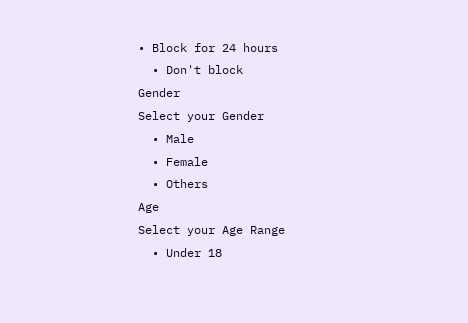• Block for 24 hours
  • Don't block
Gender
Select your Gender
  • Male
  • Female
  • Others
Age
Select your Age Range
  • Under 18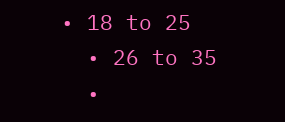• 18 to 25
  • 26 to 35
  •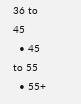36 to 45
  • 45 to 55
  • 55+